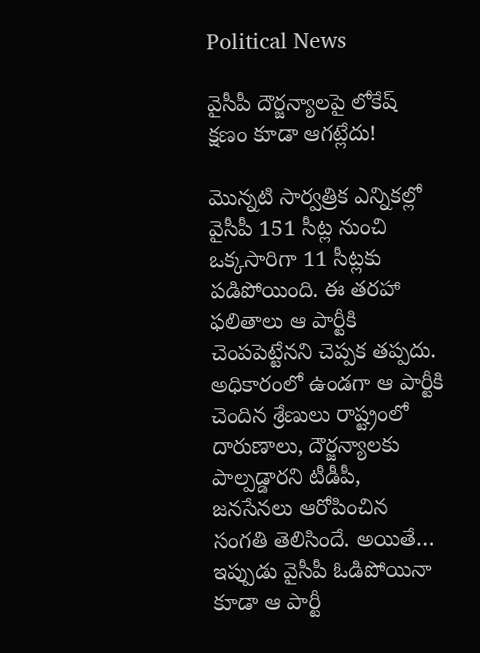Political News

వైసీపీ దౌర్జన్యాలపై లోకేష్ క్షణం కూడా ఆగట్లేదు!

మొన్నటి సార్వత్రిక ఎన్నికల్లో వైసీపీ 151 సీట్ల నుంచి ఒక్కసారిగా 11 సీట్లకు పడిపోయింది. ఈ తరహా ఫలితాలు ఆ పార్టీకి చెంపపెట్టేనని చెప్పక తప్పదు. అధికారంలో ఉండగా ఆ పార్టీకి చెందిన శ్రేణులు రాష్ట్రంలో దారుణాలు, దౌర్జన్యాలకు పాల్పడ్డారని టీడీపీ, జనసేనలు ఆరోపించిన సంగతి తెలిసిందే. అయితే… ఇప్పుడు వైసీపీ ఓడిపోయినా కూడా ఆ పార్టీ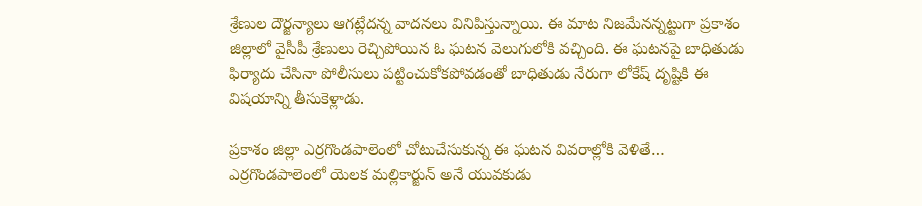శ్రేణుల దౌర్జన్యాలు ఆగట్లేదన్న వాదనలు వినిపిస్తున్నాయి. ఈ మాట నిజమేనన్నట్టుగా ప్రకాశం జిల్లాలో వైసీపీ శ్రేణులు రెచ్చిపోయిన ఓ ఘటన వెలుగులోకి వచ్చింది. ఈ ఘటనపై బాధితుడు ఫిర్యాదు చేసినా పోలీసులు పట్టించుకోకపోవడంతో బాధితుడు నేరుగా లోకేష్ దృష్టికి ఈ విషయాన్ని తీసుకెళ్లాడు.

ప్రకాశం జిల్లా ఎర్రగొండపాలెంలో చోటుచేసుకున్న ఈ ఘటన వివరాల్లోకి వెళితే… ఎర్రగొండపాలెంలో యెలక మల్లికార్జున్ అనే యువకుడు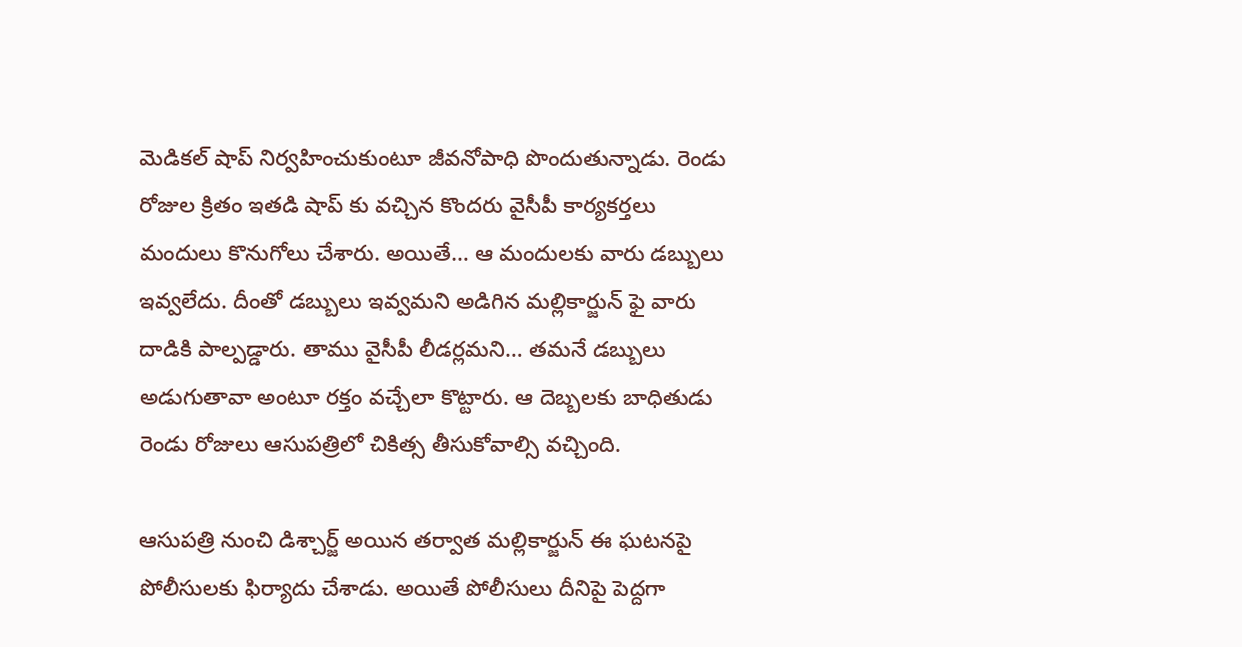మెడికల్ షాప్ నిర్వహించుకుంటూ జీవనోపాధి పొందుతున్నాడు. రెండు రోజుల క్రితం ఇతడి షాప్ కు వచ్చిన కొందరు వైసీపీ కార్యకర్తలు మందులు కొనుగోలు చేశారు. అయితే… ఆ మందులకు వారు డబ్బులు ఇవ్వలేదు. దీంతో డబ్బులు ఇవ్వమని అడిగిన మల్లికార్జున్ ఫై వారు దాడికి పాల్పడ్డారు. తాము వైసీపీ లీడర్లమని… తమనే డబ్బులు అడుగుతావా అంటూ రక్తం వచ్చేలా కొట్టారు. ఆ దెబ్బలకు బాధితుడు రెండు రోజులు ఆసుపత్రిలో చికిత్స తీసుకోవాల్సి వచ్చింది.

ఆసుపత్రి నుంచి డిశ్చార్జ్ అయిన తర్వాత మల్లికార్జున్ ఈ ఘటనపై పోలీసులకు ఫిర్యాదు చేశాడు. అయితే పోలీసులు దీనిపై పెద్దగా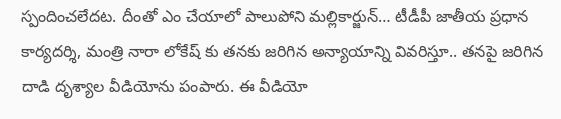స్పందించలేదట. దీంతో ఎం చేయాలో పాలుపోని మల్లికార్జున్… టీడీపీ జాతీయ ప్రధాన కార్యదర్శి, మంత్రి నారా లోకేష్ కు తనకు జరిగిన అన్యాయాన్ని వివరిస్తూ.. తనపై జరిగిన దాడి దృశ్యాల వీడియోను పంపారు. ఈ వీడియో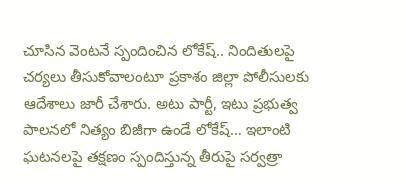చూసిన వెంటనే స్పందించిన లోకేష్.. నిందితులపై చర్యలు తీసుకోవాలంటూ ప్రకాశం జిల్లా పోలీసులకు ఆదేశాలు జారీ చేశారు. అటు పార్టీ, ఇటు ప్రభుత్వ పాలనలో నిత్యం బిజీగా ఉండే లోకేష్… ఇలాంటి ఘటనలపై తక్షణం స్పందిస్తున్న తీరుపై సర్వత్రా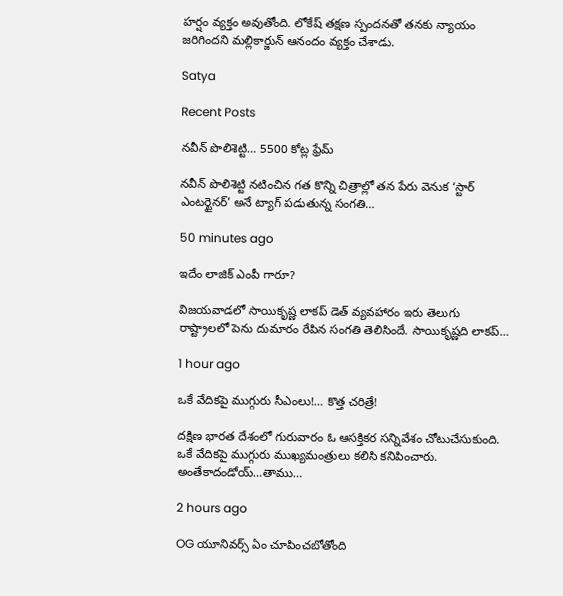హర్షం వ్యక్తం అవుతోంది. లోకేష్ తక్షణ స్పందనతో తనకు న్యాయం జరిగిందని మల్లికార్జున్ ఆనందం వ్యక్తం చేశాడు.

Satya

Recent Posts

నవీన్ పొలిశెట్టి… 5500 కోట్ల ఫ్రేమ్

నవీన్ పొలిశెట్టి నటించిన గత కొన్ని చిత్రాల్లో తన పేరు వెనుక ‘స్టార్ ఎంటర్టైనర్’ అనే ట్యాగ్ పడుతున్న సంగతి…

50 minutes ago

ఇదేం లాజిక్ ఎంపీ గారూ?

విజయవాడలో సాయికృష్ణ లాకప్ డెత్ వ్యవహారం ఇరు తెలుగు రాష్ట్రాలలో పెను దుమారం రేపిన సంగతి తెలిసిందే. సాయికృష్ణది లాకప్…

1 hour ago

ఒకే వేదికపై ముగ్గురు సీఎంలు!… కొత్త చరిత్రే!

దక్షిణ భారత దేశంలో గురువారం ఓ ఆసక్తికర సన్నివేశం చోటుచేసుకుంది. ఒకే వేదికపై ముగ్గురు ముఖ్యమంత్రులు కలిసి కనిపించారు. అంతేకాదండోయ్…తాము…

2 hours ago

OG యూనివర్స్ ఏం చూపించబోతోంది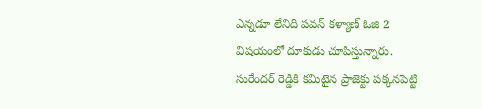ఎన్నడూ లేనిది పవన్ కళ్యాణ్ ఓజి 2 విషయంలో దూకుడు చూపిస్తున్నారు. సురేందర్ రెడ్డికి కమిటైన ప్రాజెక్టు పక్కనపెట్టి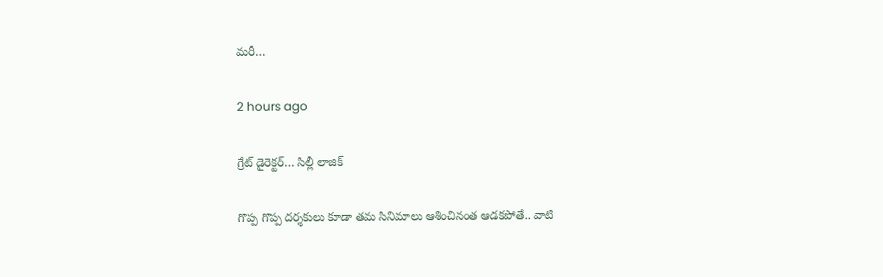మరీ…

2 hours ago

గ్రేట్ డైరెక్టర్… సిల్లీ లాజిక్

గొప్ప గొప్ప దర్శకులు కూడా తమ సినిమాలు ఆశించినంత ఆడకపోతే.. వాటి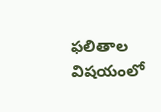ఫలితాల విషయంలో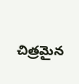చిత్రమైన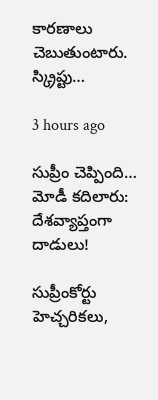కారణాలు చెబుతుంటారు. స్క్రిప్టు…

3 hours ago

సుప్రీం చెప్పింది… మోడీ క‌దిలారు: దేశ‌వ్యాప్తంగా దాడులు!

సుప్రీంకోర్టు హెచ్చ‌రిక‌లు,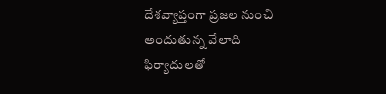దేశ‌వ్యాప్తంగా ప్ర‌జ‌ల నుంచి అందుతున్న వేలాది ఫిర్యాదుల‌తో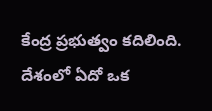కేంద్ర ప్ర‌భుత్వం క‌దిలింది. దేశంలో ఏదో ఒక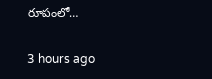రూపంలో…

3 hours ago